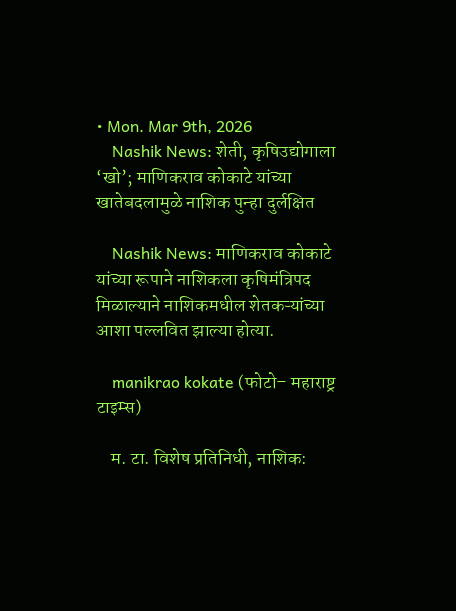• Mon. Mar 9th, 2026
    Nashik News: शेती, कृषिउद्योगाला ‘खो’; माणिकराव कोकाटे यांच्या खातेबदलामुळे नाशिक पुन्हा दुर्लक्षित

    Nashik News: माणिकराव कोकाटे यांच्या रूपाने नाशिकला कृषिमंत्रिपद मिळाल्याने नाशिकमधील शेतकऱ्यांच्या आशा पल्लवित झाल्या होत्या.

    manikrao kokate (फोटो– महाराष्ट्र टाइम्स)

    म. टा. विशेष प्रतिनिधी, नाशिक: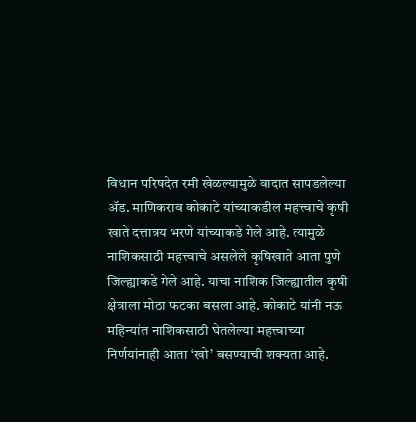विधान परिषदेत रमी खेळल्यामुळे वादात सापडलेल्या ॲड. माणिकराव कोकाटे यांच्याकडील महत्त्वाचे कृषी खाते दत्तात्रय भरणे यांच्याकडे गेले आहे. त्यामुळे नाशिकसाठी महत्त्वाचे असलेले कृषिखाते आता पुणे जिल्ह्याकडे गेले आहे. याचा नाशिक जिल्ह्यातील कृषी क्षेत्राला मोठा फटका बसला आहे. कोकाटे यांनी नऊ महिन्यांत नाशिकसाठी घेतलेल्या महत्त्वाच्या निर्णयांनाही आता ‘खो’ बसण्याची शक्यता आहे.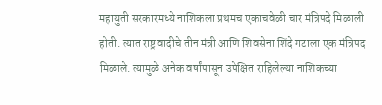महायुती सरकारमध्ये नाशिकला प्रथमच एकाचवेळी चार मंत्रिपदे मिळाली होती. त्यात राष्ट्रवादीचे तीन मंत्री आणि शिवसेना शिंदे गटाला एक मंत्रिपद मिळाले. त्यामुळे अनेक वर्षांपासून उपेक्षित राहिलेल्या नाशिकच्या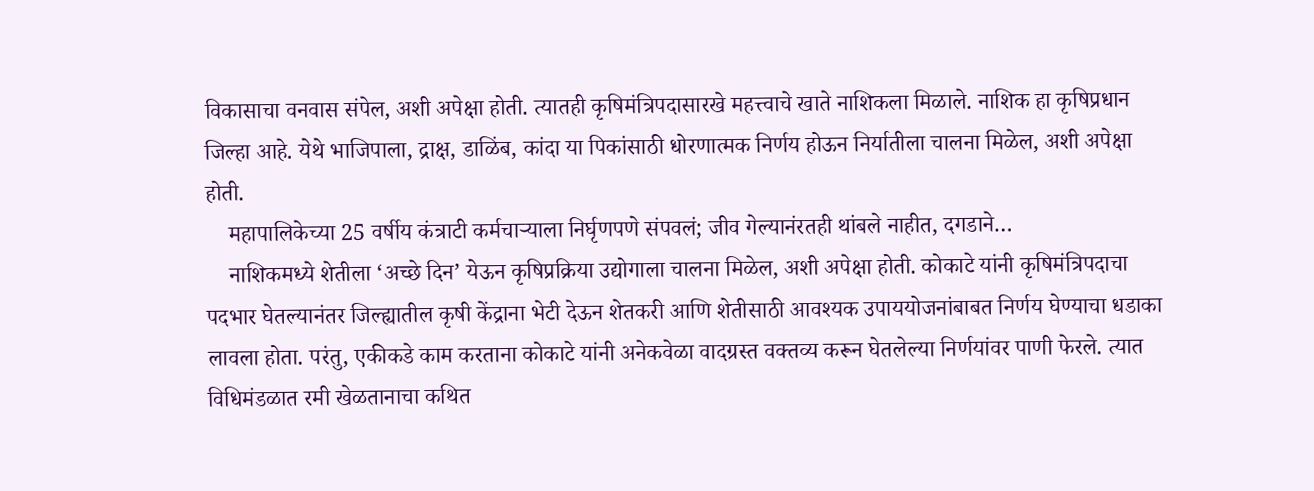विकासाचा वनवास संपेल, अशी अपेक्षा होती. त्यातही कृषिमंत्रिपदासारखे महत्त्वाचे खाते नाशिकला मिळाले. नाशिक हा कृषिप्रधान जिल्हा आहे. येथे भाजिपाला, द्राक्ष, डाळिंब, कांदा या पिकांसाठी धोरणात्मक निर्णय होऊन निर्यातीला चालना मिळेल, अशी अपेक्षा होती.
    महापालिकेच्या 25 वर्षीय कंत्राटी कर्मचाऱ्याला निर्घृणपणे संपवलं; जीव गेल्यानंरतही थांबले नाहीत, दगडाने…
    नाशिकमध्ये शेतीला ‘अच्छे दिन’ येऊन कृषिप्रक्रिया उद्योगाला चालना मिळेल, अशी अपेक्षा होती. कोकाटे यांनी कृषिमंत्रिपदाचा पदभार घेतल्यानंतर जिल्ह्यातील कृषी केंद्राना भेटी देऊन शेतकरी आणि शेतीसाठी आवश्यक उपाययोजनांबाबत निर्णय घेण्याचा धडाका लावला होता. परंतु, एकीकडे काम करताना कोकाटे यांनी अनेकवेळा वादग्रस्त वक्तव्य करून घेतलेल्या निर्णयांवर पाणी फेरले. त्यात विधिमंडळात रमी खेळतानाचा कथित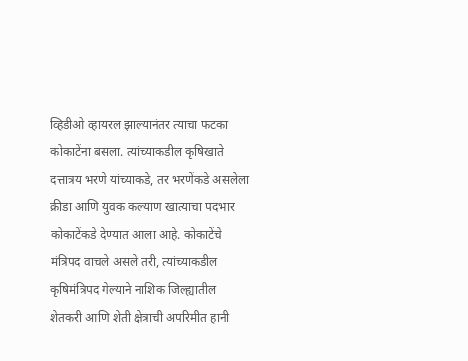व्हिडीओ व्हायरल झाल्यानंतर त्याचा फटका कोकाटेंना बसला. त्यांच्याकडील कृषिखाते दत्तात्रय भरणे यांच्याकडे, तर भरणेंकडे असलेला क्रीडा आणि युवक कल्याण खात्याचा पदभार कोकाटेंकडे देण्यात आला आहे. कोकाटेंचे मंत्रिपद वाचले असले तरी, त्यांच्याकडील कृषिमंत्रिपद गेल्याने नाशिक जिल्ह्यातील शेतकरी आणि शेती क्षेत्राची अपरिमीत हानी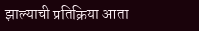झाल्याची प्रतिक्रिया आता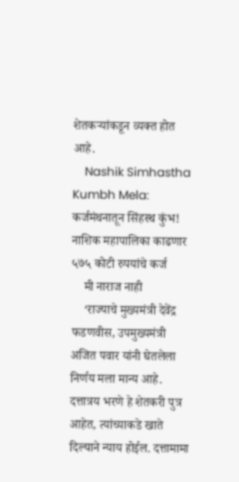शेतकऱ्यांकडून व्यक्त होत आहे.
    Nashik Simhastha Kumbh Mela: कर्जमंथनातून सिंहस्थ कुंभ! नाशिक महापालिका काढणार ५७५ कोटी रुपयांचे कर्ज
    मी नाराज नाही
    ‘राज्याचे मुख्यमंत्री देवेंद्र फडणवीस, उपमुख्यमंत्री अजित पवार यांनी घेतलेला निर्णय मला मान्य आहे. दत्तात्रय भरणे हे शेतकरी पुत्र आहेत, त्यांच्याकडे खाते दिल्याने न्याय होईल. दत्तामामा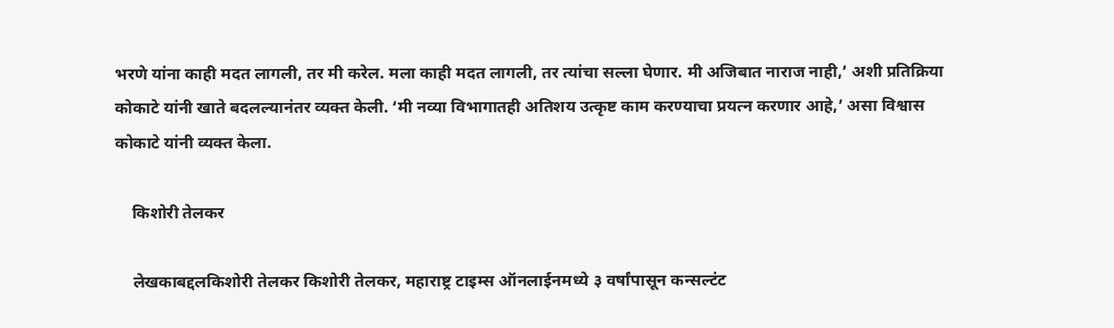भरणे यांना काही मदत लागली, तर मी करेल. मला काही मदत लागली, तर त्यांचा सल्ला घेणार. मी अजिबात नाराज नाही,’ अशी प्रतिक्रिया कोकाटे यांनी खाते बदलल्यानंतर व्यक्त केली. ‘मी नव्या विभागातही अतिशय उत्कृष्ट काम करण्याचा प्रयत्न करणार आहे,’ असा विश्वास कोकाटे यांनी व्यक्त केला.

    किशोरी तेलकर

    लेखकाबद्दलकिशोरी तेलकर किशोरी तेलकर, महाराष्ट्र टाइम्स ऑनलाईनमध्ये ३ वर्षांपासून कन्सल्टंट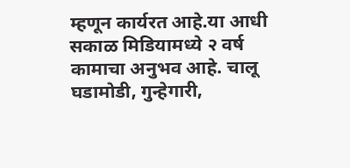म्हणून कार्यरत आहे.या आधी सकाळ मिडियामध्ये २ वर्ष कामाचा अनुभव आहे. चालू घडामोडी, गुन्हेगारी,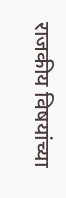राजकीय विषयांच्या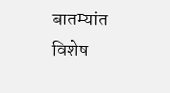बातम्यांत विशेष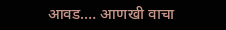आवड.… आणखी वाचा